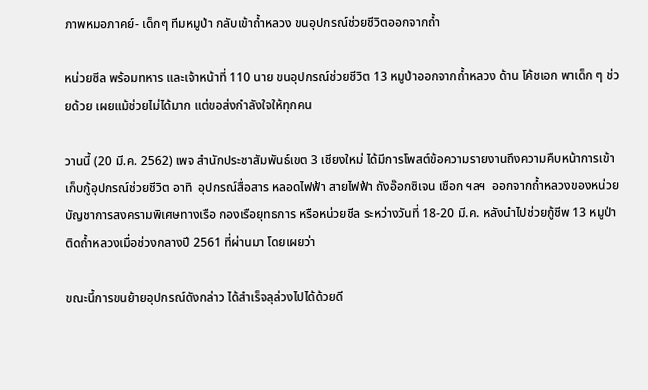ภาพหมอภาคย์- เด็กๆ ทีมหมูป่า กลับเข้าถ้ำหลวง ขนอุปกรณ์ช่วยชีวิตออกจากถ้ำ

หน่วยซีล พร้อมทหาร และเจ้าหน้าที่ 110 นาย ขนอุปกรณ์ช่วยชีวิต 13 หมูป่าออกจากถ้ำหลวง ด้าน โค้ชเอก พาเด็ก ๆ ช่วยด้วย เผยแม้ช่วยไม่ได้มาก แต่ขอส่งกำลังใจให้ทุกคน

วานนี้ (20 มี.ค. 2562) เพจ สำนักประชาสัมพันธ์เขต 3 เชียงใหม่ ได้มีการโพสต์ข้อความรายงานถึงความคืบหน้าการเข้าเก็บกู้อุปกรณ์ช่วยชีวิต อาทิ  อุปกรณ์สื่อสาร หลอดไฟฟ้า สายไฟฟ้า ถังอ๊อกซิเจน เชือก ฯลฯ  ออกจากถ้ำหลวงของหน่วยบัญชาการสงครามพิเศษทางเรือ กองเรือยุทธการ หรือหน่วยชีล ระหว่างวันที่ 18-20 มี.ค. หลังนำไปช่วยกู้ชีพ 13 หมูป่าติดถ้ำหลวงเมื่อช่วงกลางปี 2561 ที่ผ่านมา โดยเผยว่า

ขณะนี้การขนย้ายอุปกรณ์ดังกล่าว ได้สำเร็จลุล่วงไปได้ด้วยดี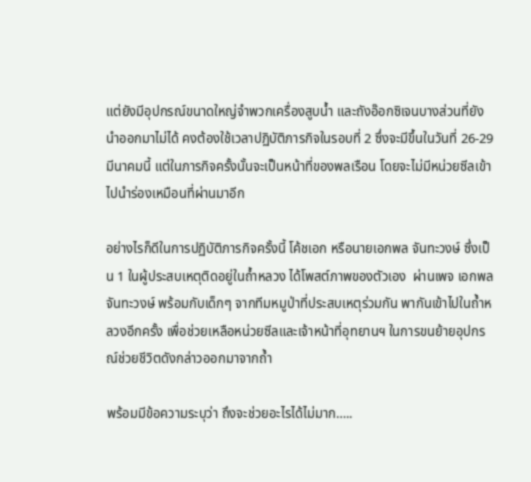แต่ยังมีอุปกรณ์ขนาดใหญ่จำพวกเครื่องสูบน้ำ และถังอ๊อกซิเจนบางส่วนที่ยังนำออกมาไม่ได้ คงต้องใช้เวลาปฏิบัติภารกิจในรอบที่ 2 ซึ่งจะมีขึ้นในวันที่ 26-29 มีนาคมนี้ แต่ในภารกิจครั้งนั้นจะเป็นหน้าที่ของพลเรือน โดยจะไม่มีหน่วยซีลเข้าไปนำร่องเหมือนที่ผ่านมาอีก

อย่างไรก็ดีในการปฏิบัติภารกิจครั้งนี้ โค้ชเอก หรือนายเอกพล จันทะวงษ์ ซึ่งเป็น 1 ในผู้ประสบเหตุติดอยู่ในถ้ำหลวง ได้โพสต์ภาพของตัวเอง  ผ่านเพจ เอกพล จันทะวงษ์ พร้อมกับเด็กๆ จากทีมหมูป่าที่ประสบเหตุร่วมกัน พากันเข้าไปในถ้ำหลวงอีกครั้ง เพื่อช่วยเหลือหน่วยซีลและเจ้าหน้าที่อุทยานฯ ในการขนย้ายอุปกรณ์ช่วยชีวิตดังกล่าวออกมาจากถ้ำ

พร้อมมีข้อความระบุว่า ถึงจะช่วยอะไรได้ไม่มาก…..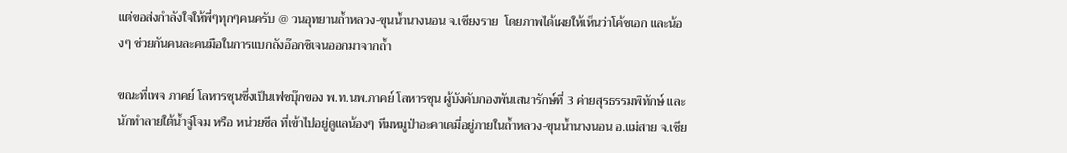แต่ขอส่งกำลังใจให้พี่ๆทุกๆคนครับ @ วนอุทยานถ้ำหลวง-ขุนน้ำนางนอน จ.เชียงราย  โดยภาพได้เผยให้เห็นว่าโค้ชเอก และน้องๆ ช่วยกันคนละคนมือในการแบกถังอ๊อกซิเจนออกมาจากถ้ำ

ขณะที่เพจ ภาคย์ โลหารชุนซึ่งเป็นเฟซบุ๊กของ พ.ท.นพ.ภาคย์ โลหารชุน ผู้บังคับกองพันเสนารักษ์ที่ 3 ค่ายสุรธรรมพิทักษ์ และ นักทำลายใต้น้ำจู่โจม หรือ หน่วยซีล ที่เข้าไปอยู่ดูแลน้องๆ ทีมหมูป่าอะคาเดมี่อยู่ภายในถ้ำหลวง-ขุนน้ำนางนอน อ.แม่สาย จ.เชีย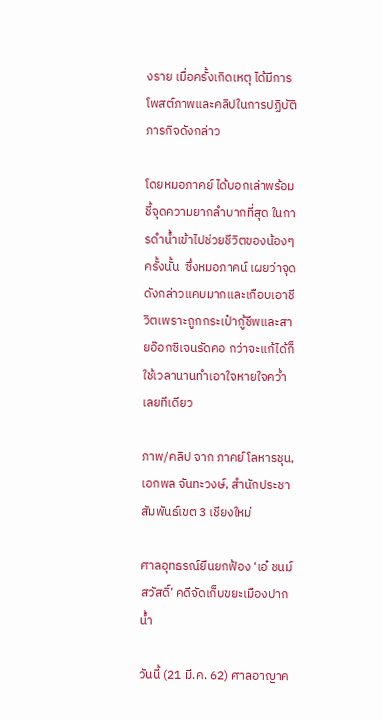งราย เมื่อครั้งเกิดเหตุ ได้มีการโพสต์ภาพและคลิปในการปฏิบัติภารกิจดังกล่าว

โดยหมอภาคย์ ได้บอกเล่าพร้อมชี้จุดความยากลำบากที่สุด ในการดำน้ำเข้าไปช่วยชีวิตของน้องๆ ครั้งนั้น  ซึ่งหมอภาคน์ เผยว่าจุดดังกล่าวแคบมากและเกือบเอาชีวิตเพราะถูกกระเป๋ากู้ชีพและสายอ๊อกซิเจนรัดคอ กว่าจะแก้ได้ก็ใช้เวลานานทำเอาใจหายใจคว่ำเลยทีเดียว

ภาพ/คลิป จาก ภาคย์ โลหารชุน, เอกพล จันทะวงษ์, สำนักประชาสัมพันธ์เขต 3 เชียงใหม่

ศาลอุทธรณ์ยืนยกฟ้อง ‘เอ๋ ชนม์สวัสดิ์’ คดีจัดเก็บขยะเมืองปากน้ำ

วันนี้ (21 มี.ค. 62) ศาลอาญาค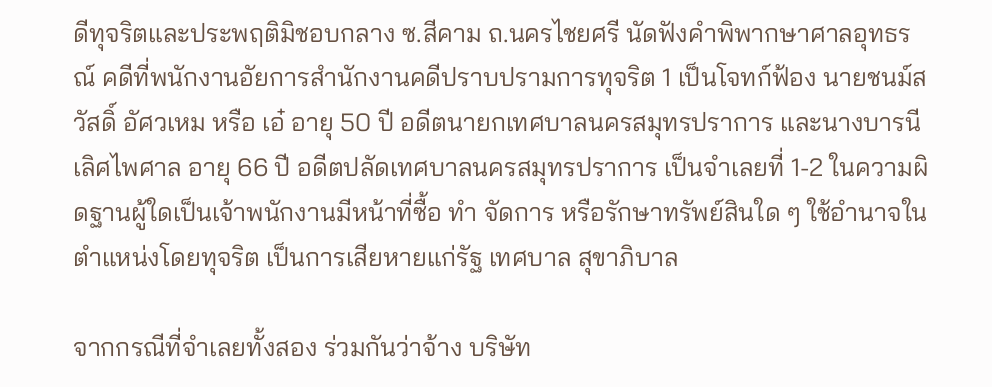ดีทุจริตและประพฤติมิชอบกลาง ซ.สีคาม ถ.นครไชยศรี นัดฟังคำพิพากษาศาลอุทธรณ์ คดีที่พนักงานอัยการสำนักงานคดีปราบปรามการทุจริต 1 เป็นโจทก์ฟ้อง นายชนม์สวัสดิ์ อัศวเหม หรือ เอ๋ อายุ 50 ปี อดีตนายกเทศบาลนครสมุทรปราการ และนางบารนี เลิศไพศาล อายุ 66 ปี อดีตปลัดเทศบาลนครสมุทรปราการ เป็นจำเลยที่ 1-2 ในความผิดฐานผู้ใดเป็นเจ้าพนักงานมีหน้าที่ซื้อ ทำ จัดการ หรือรักษาทรัพย์สินใด ๆ ใช้อำนาจในตำแหน่งโดยทุจริต เป็นการเสียหายแก่รัฐ เทศบาล สุขาภิบาล

จากกรณีที่จำเลยทั้งสอง ร่วมกันว่าจ้าง บริษัท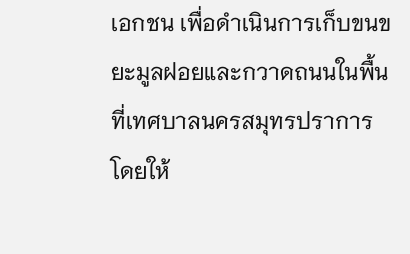เอกชน เพื่อดำเนินการเก็บขนขยะมูลฝอยและกวาดถนนในพื้นที่เทศบาลนครสมุทรปราการ โดยให้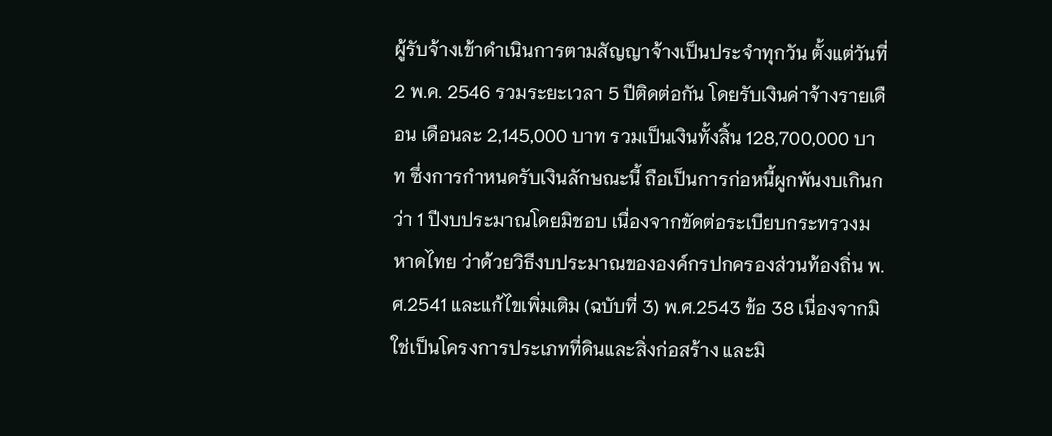ผู้รับจ้างเข้าดำเนินการตามสัญญาจ้างเป็นประจำทุกวัน ตั้งแต่วันที่ 2 พ.ค. 2546 รวมระยะเวลา 5 ปีติดต่อกัน โดยรับเงินค่าจ้างรายเดือน เดือนละ 2,145,000 บาท รวมเป็นเงินทั้งสิ้น 128,700,000 บาท ซึ่งการกำหนดรับเงินลักษณะนี้ ถือเป็นการก่อหนี้ผูกพันงบเกินกว่า 1 ปีงบประมาณโดยมิชอบ เนื่องจากขัดต่อระเบียบกระทรวงมหาดไทย ว่าด้วยวิธีงบประมาณขององค์กรปกครองส่วนท้องถิ่น พ.ศ.2541 และแก้ไขเพิ่มเติม (ฉบับที่ 3) พ.ศ.2543 ข้อ 38 เนื่องจากมิใช่เป็นโครงการประเภทที่ดินและสิ่งก่อสร้าง และมิ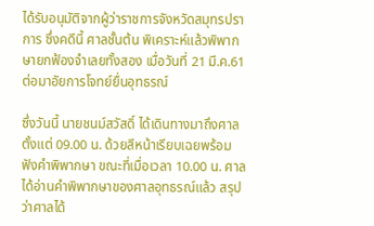ได้รับอนุมัติจากผู้ว่าราชการจังหวัดสมุทรปราการ ซึ่งคดีนี้ ศาลชั้นต้น พิเคราะห์แล้วพิพากษายกฟ้องจำเลยทั้งสอง เมื่อวันที่ 21 มี.ค.61 ต่อมาอัยการโจทย์ยื่นอุทธรณ์

ซึ่งวันนี้ นายชนม์สวัสดิ์ ได้เดินทางมาถึงศาลตั้งแต่ 09.00 น. ด้วยสีหน้าเรียบเฉยพร้อมฟังคำพิพากษา ขณะที่เมื่อเวลา 10.00 น. ศาลได้อ่านคำพิพากษาของศาลอุทธรณ์แล้ว สรุปว่าศาลได้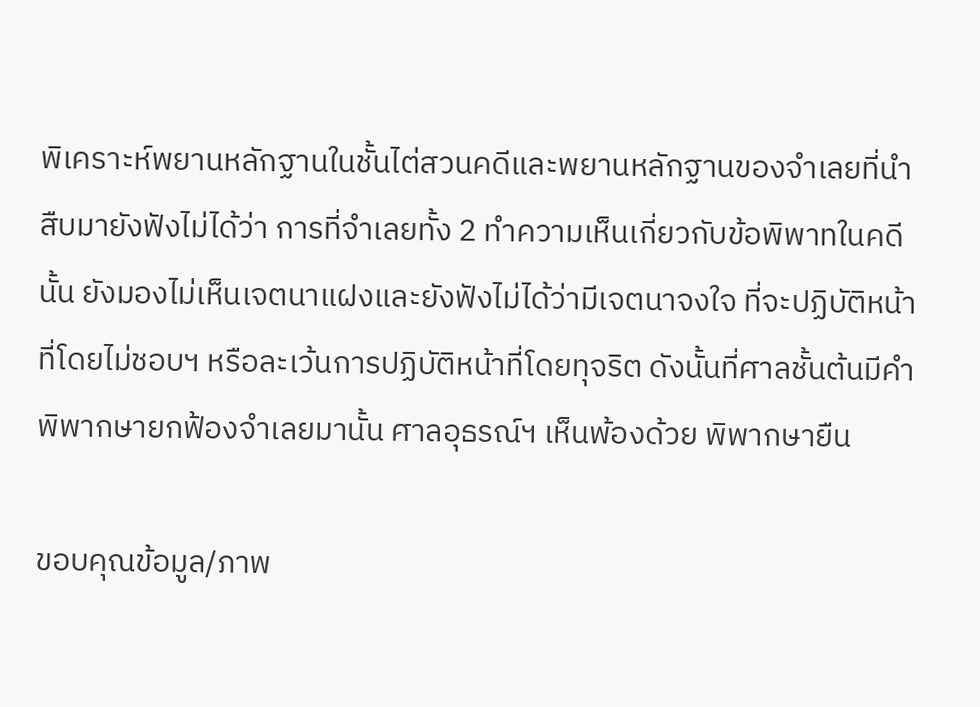พิเคราะห์พยานหลักฐานในชั้นไต่สวนคดีและพยานหลักฐานของจำเลยที่นำสืบมายังฟังไม่ได้ว่า การที่จำเลยทั้ง 2 ทำความเห็นเกี่ยวกับข้อพิพาทในคดีนั้น ยังมองไม่เห็นเจตนาแฝงและยังฟังไม่ได้ว่ามีเจตนาจงใจ ที่จะปฏิบัติหน้าที่โดยไม่ชอบฯ หรือละเว้นการปฏิบัติหน้าที่โดยทุจริต ดังนั้นที่ศาลชั้นต้นมีคำพิพากษายกฟ้องจำเลยมานั้น ศาลอุธรณ์ฯ เห็นพ้องด้วย พิพากษายืน

ขอบคุณข้อมูล/ภาพ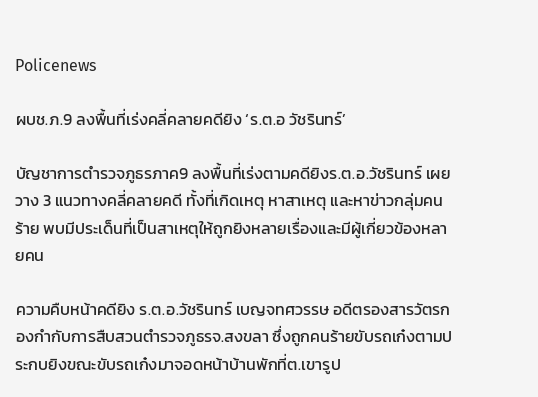Policenews

ผบช.ภ.9 ลงพื้นที่เร่งคลี่คลายคดียิง ‘ร.ต.อ วัชรินทร์’

บัญชาการตำรวจภูธรภาค9 ลงพื้นที่เร่งตามคดียิงร.ต.อ.วัชรินทร์ เผยวาง 3 แนวทางคลี่คลายคดี ทั้งที่เกิดเหตุ หาสาเหตุ และหาข่าวกลุ่มคนร้าย พบมีประเด็นที่เป็นสาเหตุให้ถูกยิงหลายเรื่องและมีผู้เกี่ยวข้องหลายคน

ความคืบหน้าคดียิง ร.ต.อ.วัชรินทร์ เบญจทศวรรษ อดีตรองสารวัตรกองกำกับการสืบสวนตำรวจภูธรจ.สงขลา ซึ่งถูกคนร้ายขับรถเก๋งตามประกบยิงขณะขับรถเก๋งมาจอดหน้าบ้านพักที่ต.เขารูป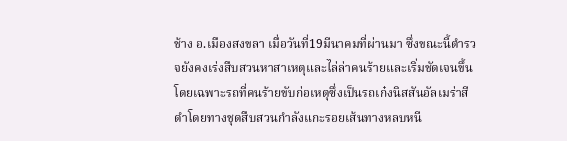ช้าง อ.เมืองสงขลา เมื่อวันที่19มีนาคมที่ผ่านมา ซึ่งขณะนี้ตำรวจยังคงเร่งสืบสวนหาสาเหตุและไล่ล่าคนร้ายและเริ่มชัดเจนขึ้นโดยเฉพาะรถที่คนร้ายขับก่อเหตุซึ่งเป็นรถเก๋งนิสสันอัลเมร่าสีดำโดยทางชุดสืบสวนกำลังแกะรอยเส้นทางหลบหนี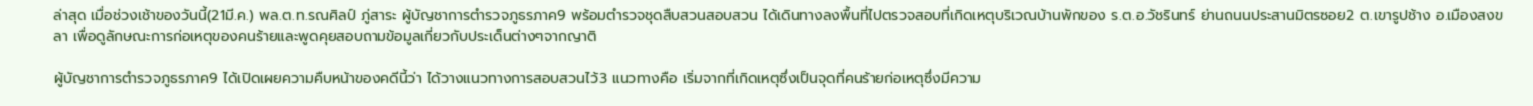ล่าสุด เมื่อช่วงเช้าของวันนี้(21มี.ค.) พล.ต.ท.รณศิลป์ ภู่สาระ ผู้บัญชาการตำรวจภูธรภาค9 พร้อมตำรวจชุดสืบสวนสอบสวน ได้เดินทางลงพื้นที่ไปตรวจสอบที่เกิดเหตุบริเวณบ้านพักของ ร.ต.อ.วัชรินทร์ ย่านถนนประสานมิตรซอย2 ต.เขารูปช้าง อ.เมืองสงขลา เพื่อดูลักษณะการก่อเหตุของคนร้ายและพูดคุยสอบถามข้อมูลเกี่ยวกับประเด็นต่างๆจากญาติ

ผู้บัญชาการตำรวจภูธรภาค9 ได้เปิดเผยความคืบหน้าของคดีนี้ว่า ได้วางแนวทางการสอบสวนไว้3 แนวทางคือ เริ่มจากที่เกิดเหตุซึ่งเป็นจุดที่คนร้ายก่อเหตุซึ่งมีความ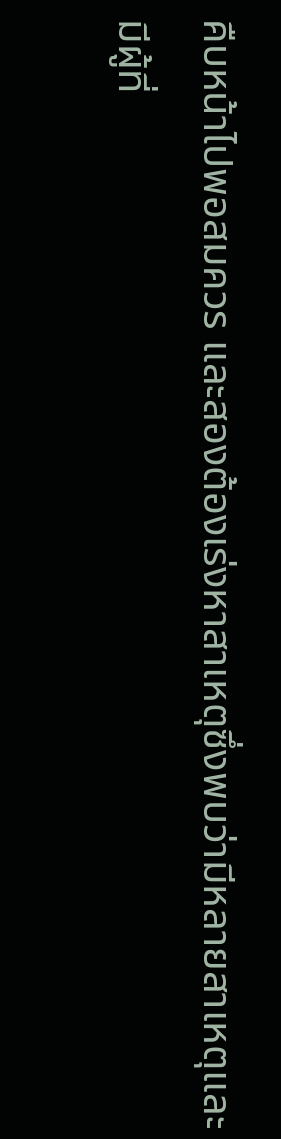คืบหน้าไปพอสมควร และสองต้องเร่งหาสาเหตุซึ่งพบว่ามีหลายสาเหตุและมีผู้ที่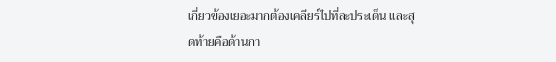เกี่ยวข้องเยอะมากต้องเคลียร์ไปที่ละประเด็น และสุดท้ายคือด้านกา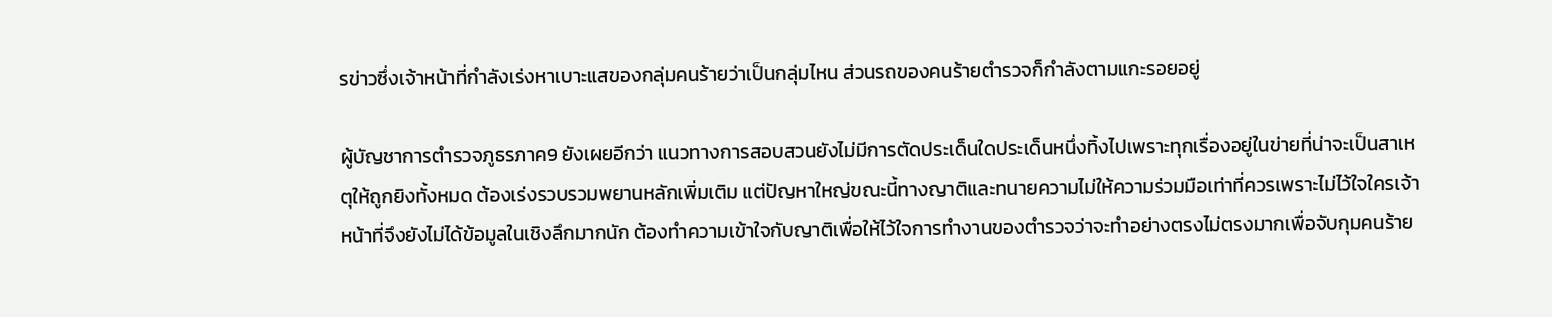รข่าวซึ่งเจ้าหน้าที่กำลังเร่งหาเบาะแสของกลุ่มคนร้ายว่าเป็นกลุ่มไหน ส่วนรถของคนร้ายตำรวจก็กำลังตามแกะรอยอยู่

ผู้บัญชาการตำรวจภูธรภาค9 ยังเผยอีกว่า แนวทางการสอบสวนยังไม่มีการตัดประเด็นใดประเด็นหนึ่งทิ้งไปเพราะทุกเรื่องอยู่ในข่ายที่น่าจะเป็นสาเหตุให้ถูกยิงทั้งหมด ต้องเร่งรวบรวมพยานหลักเพิ่มเติม แต่ปัญหาใหญ่ขณะนี้ทางญาติและทนายความไม่ให้ความร่วมมือเท่าที่ควรเพราะไม่ไว้ใจใครเจ้าหน้าที่จึงยังไม่ได้ข้อมูลในเชิงลึกมากนัก ต้องทำความเข้าใจกับญาติเพื่อให้ไว้ใจการทำงานของตำรวจว่าจะทำอย่างตรงไม่ตรงมากเพื่อจับกุมคนร้าย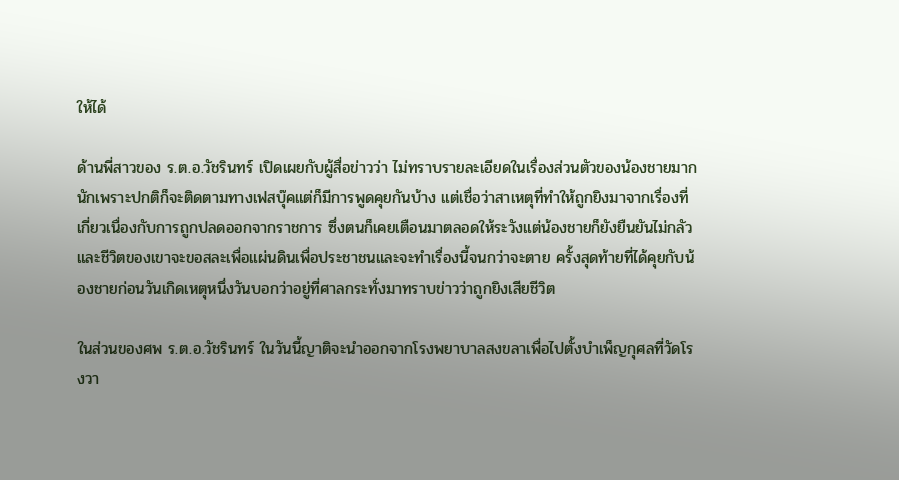ให้ได้

ด้านพี่สาวของ ร.ต.อ.วัชรินทร์ เปิดเผยกับผู้สื่อข่าวว่า ไม่ทราบรายละเอียดในเรื่องส่วนตัวของน้องชายมากนักเพราะปกติก็จะติดตามทางเฟสบุ๊คแต่ก็มีการพูดคุยกันบ้าง แต่เชื่อว่าสาเหตุที่ทำให้ถูกยิงมาจากเรื่องที่เกี่ยวเนื่องกับการถูกปลดออกจากราชการ ซึ่งตนก็เคยเตือนมาตลอดให้ระวังแต่น้องชายก็ยังยืนยันไม่กลัวและชีวิตของเขาจะขอสละเพื่อแผ่นดินเพื่อประชาชนและจะทำเรื่องนี้จนกว่าจะตาย ครั้งสุดท้ายที่ได้คุยกับน้องชายก่อนวันเกิดเหตุหนึ่งวันบอกว่าอยู่ที่ศาลกระทั่งมาทราบข่าวว่าถูกยิงเสียชีวิต

ในส่วนของศพ ร.ต.อ.วัชรินทร์ ในวันนี้ญาติจะนำออกจากโรงพยาบาลสงขลาเพื่อไปตั้งบำเพ็ญกุศลที่วัดโรงวา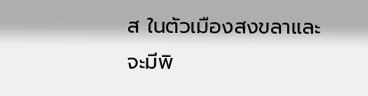ส ในตัวเมืองสงขลาและจะมีพิ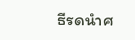ธีรดนำศ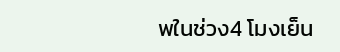พในช่วง4 โมงเย็น